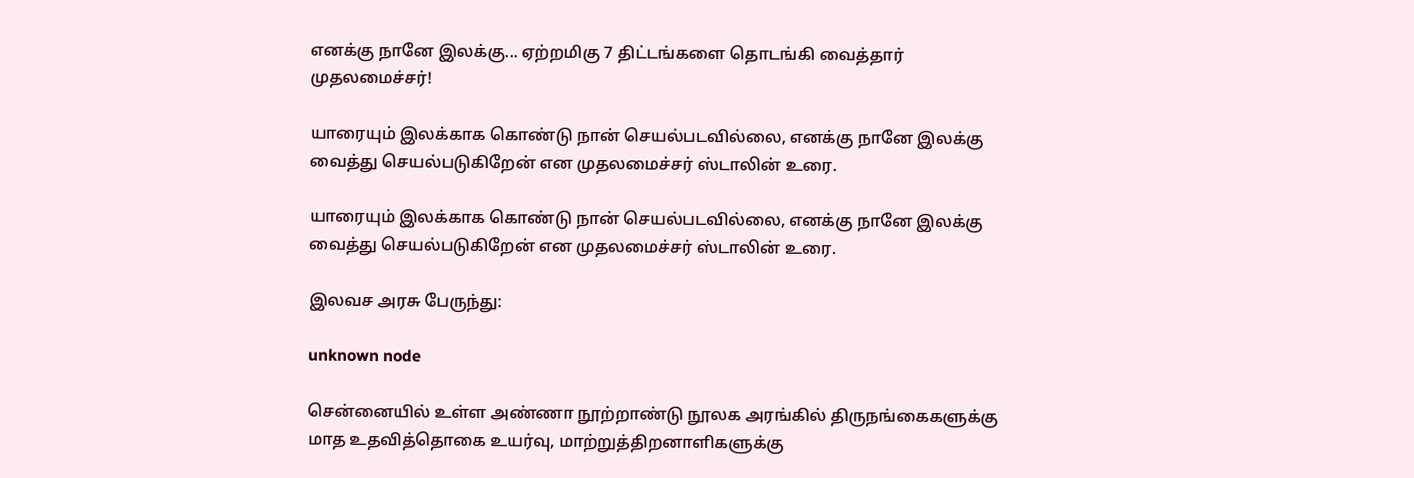எனக்கு நானே இலக்கு... ஏற்றமிகு 7 திட்டங்களை தொடங்கி வைத்தார் முதலமைச்சர்!

யாரையும் இலக்காக கொண்டு நான் செயல்படவில்லை, எனக்கு நானே இலக்கு வைத்து செயல்படுகிறேன் என முதலமைச்சர் ஸ்டாலின் உரை.

யாரையும் இலக்காக கொண்டு நான் செயல்படவில்லை, எனக்கு நானே இலக்கு வைத்து செயல்படுகிறேன் என முதலமைச்சர் ஸ்டாலின் உரை.

இலவச அரசு பேருந்து:

unknown node

சென்னையில் உள்ள அண்ணா நூற்றாண்டு நூலக அரங்கில் திருநங்கைகளுக்கு மாத உதவித்தொகை உயர்வு, மாற்றுத்திறனாளிகளுக்கு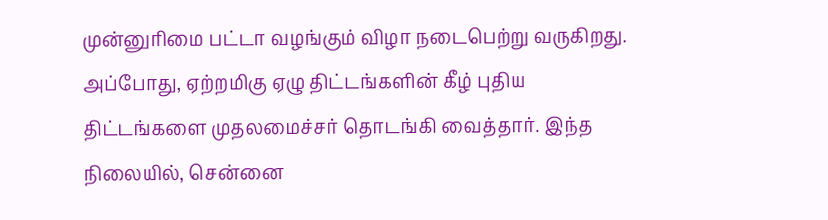முன்னுரிமை பட்டா வழங்கும் விழா நடைபெற்று வருகிறது. அப்போது, ஏற்றமிகு ஏழு திட்டங்களின் கீழ் புதிய திட்டங்களை முதலமைச்சர் தொடங்கி வைத்தார். இந்த நிலையில், சென்னை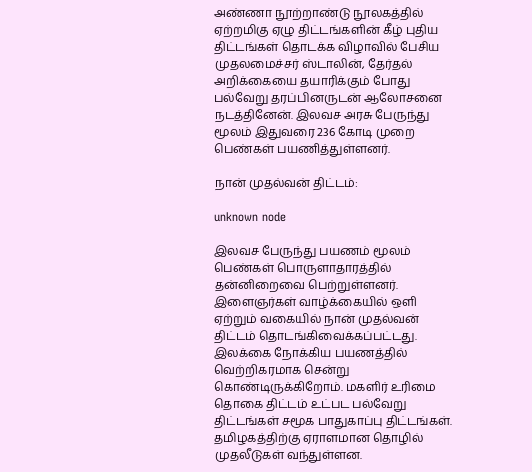அண்ணா நூற்றாண்டு நூலகத்தில் ஏற்றமிகு ஏழு திட்டங்களின் கீழ் புதிய திட்டங்கள் தொடக்க விழாவில் பேசிய முதலமைச்சர் ஸ்டாலின், தேர்தல் அறிக்கையை தயாரிக்கும் போது பல்வேறு தரப்பினருடன் ஆலோசனை நடத்தினேன். இலவச அரசு பேருந்து மூலம் இதுவரை 236 கோடி முறை பெண்கள் பயணித்துள்ளனர்.

நான் முதல்வன் திட்டம்:

unknown node

இலவச பேருந்து பயணம் மூலம் பெண்கள் பொருளாதாரத்தில் தன்னிறைவை பெற்றுள்ளனர். இளைஞர்கள் வாழ்க்கையில் ஒளி ஏற்றும் வகையில் நான் முதல்வன் திட்டம் தொடங்கிவைக்கப்பட்டது. இலக்கை நோக்கிய பயணத்தில் வெற்றிகரமாக சென்று கொண்டிருக்கிறோம். மகளிர் உரிமை தொகை திட்டம் உட்பட பல்வேறு திட்டங்கள் சமூக பாதுகாப்பு திட்டங்கள். தமிழகத்திற்கு ஏராளமான தொழில் முதலீடுகள் வந்துள்ளன.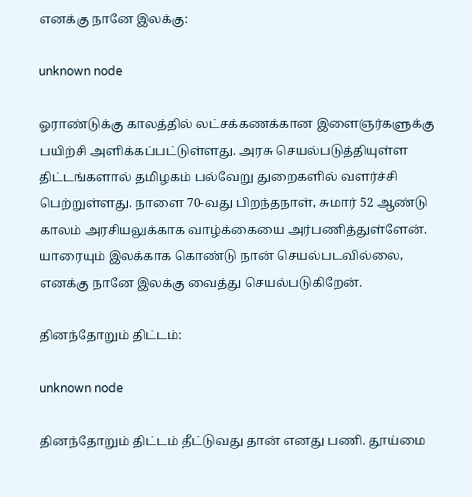எனக்கு நானே இலக்கு:

unknown node

ஓராண்டுக்கு காலத்தில் லட்சக்கணக்கான இளைஞர்களுக்கு பயிற்சி அளிக்கப்பட்டுள்ளது. அரசு செயல்படுத்தியுள்ள திட்டங்களால் தமிழகம் பல்வேறு துறைகளில் வளர்ச்சி பெற்றுள்ளது. நாளை 70-வது பிறந்தநாள், சுமார் 52 ஆண்டு காலம் அரசியலுக்காக வாழ்க்கையை அர்பணித்துள்ளேன். யாரையும் இலக்காக கொண்டு நான் செயல்படவில்லை, எனக்கு நானே இலக்கு வைத்து செயல்படுகிறேன்.

தினந்தோறும் திட்டம்:

unknown node

தினந்தோறும் திட்டம் தீட்டுவது தான் எனது பணி. தூய்மை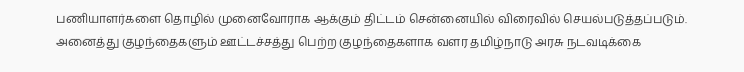பணியாளர்களை தொழில் முனைவோராக ஆக்கும் திட்டம் சென்னையில் விரைவில் செயல்படுத்தப்படும். அனைத்து குழந்தைகளும் ஊட்டச்சத்து பெற்ற குழந்தைகளாக வளர தமிழ்நாடு அரசு நடவடிக்கை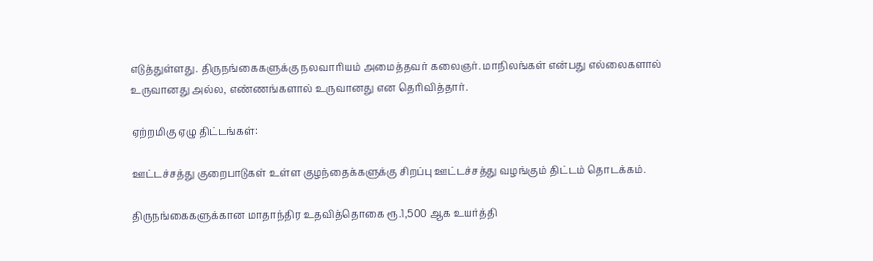எடுத்துள்ளது. திருநங்கைகளுக்கு நலவாரியம் அமைத்தவர் கலைஞர். மாநிலங்கள் என்பது எல்லைகளால் உருவானது அல்ல, எண்ணங்களால் உருவானது என தெரிவித்தார்.

ஏற்றமிகு ஏழு திட்டங்கள்:

ஊட்டச்சத்து குறைபாடுகள் உள்ள குழந்தைக்களுக்கு சிறப்பு ஊட்டச்சத்து வழங்கும் திட்டம் தொடக்கம்.

திருநங்கைகளுக்கான மாதாந்திர உதவித்தொகை ரூ.1,500 ஆக உயர்த்தி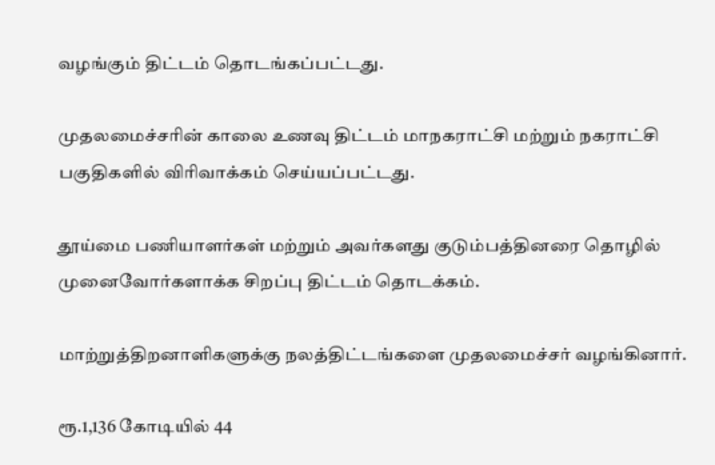வழங்கும் திட்டம் தொடங்கப்பட்டது.

முதலமைச்சரின் காலை உணவு திட்டம் மாநகராட்சி மற்றும் நகராட்சி பகுதிகளில் விரிவாக்கம் செய்யப்பட்டது.

தூய்மை பணியாளர்கள் மற்றும் அவர்களது குடும்பத்தினரை தொழில் முனைவோர்களாக்க சிறப்பு திட்டம் தொடக்கம்.

மாற்றுத்திறனாளிகளுக்கு நலத்திட்டங்களை முதலமைச்சர் வழங்கினார்.

ரூ.1,136 கோடியில் 44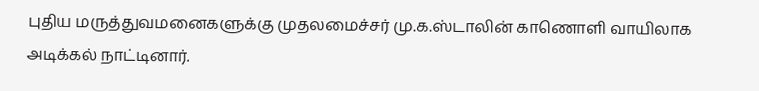புதிய மருத்துவமனைகளுக்கு முதலமைச்சர் மு.க.ஸ்டாலின் காணொளி வாயிலாக அடிக்கல் நாட்டினார்.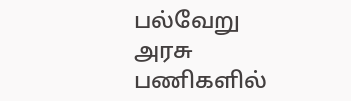பல்வேறு அரசு பணிகளில்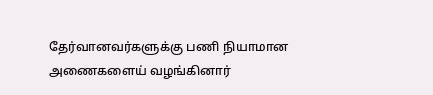தேர்வானவர்களுக்கு பணி நியாமான அணைகளைய் வழங்கினார்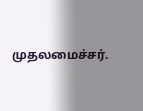முதலமைச்சர்.